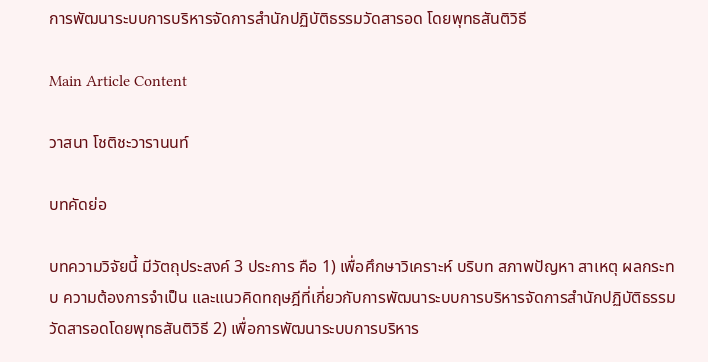การพัฒนาระบบการบริหารจัดการสำนักปฏิบัติธรรมวัดสารอด โดยพุทธสันติวิธี

Main Article Content

วาสนา โชติชะวารานนท์

บทคัดย่อ

บทความวิจัยนี้ มีวัตถุประสงค์ 3 ประการ คือ 1) เพื่อศึกษาวิเคราะห์ บริบท สภาพปัญหา สาเหตุ ผลกระทบ ความต้องการจำเป็น และแนวคิดทฤษฎีที่เกี่ยวกับการพัฒนาระบบการบริหารจัดการสำนักปฏิบัติธรรมวัดสารอดโดยพุทธสันติวิธี 2) เพื่อการพัฒนาระบบการบริหาร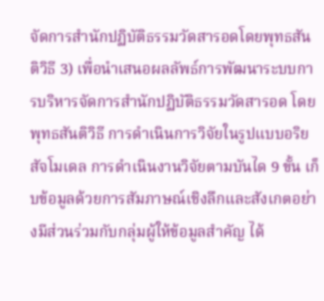จัดการสำนักปฏิบัติธรรมวัดสารอดโดยพุทธสันติวิธี 3) เพื่อนำเสนอผลลัพธ์การพัฒนาระบบการบริหารจัดการสำนักปฏิบัติธรรมวัดสารอด โดยพุทธสันติวิธี การดำเนินการวิจัยในรูปแบบอริยสัจโมเดล การดำเนินงานวิจัยตามบันได 9 ขั้น เก็บข้อมูลด้วยการสัมภาษณ์เชิงลึกและสังเกตอย่างมีส่วนร่วมกับกลุ่มผู้ให้ข้อมูลสำคัญ ได้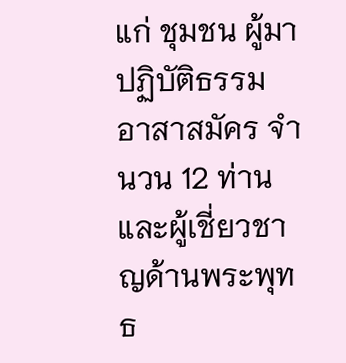แก่ ชุมชน ผู้มาปฏิบัติธรรม อาสาสมัคร จำนวน 12 ท่าน และผู้เชี่ยวชาญด้านพระพุทธ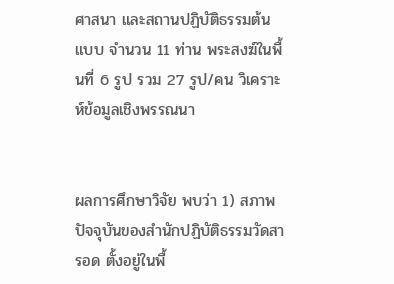ศาสนา และสถานปฏิบัติธรรมต้นแบบ จำนวน 11 ท่าน พระสงฆ์ในพื้นที่ 6 รูป รวม 27 รูป/คน วิเคราะห์ข้อมูลเชิงพรรณนา


ผลการศึกษาวิจัย พบว่า 1) สภาพปัจจุบันของสำนักปฏิบัติธรรมวัดสารอด ตั้งอยู่ในพื้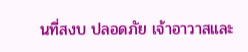นที่สงบ ปลอดภัย เจ้าอาวาสและ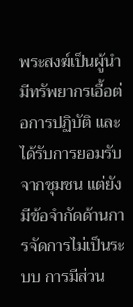พระสงฆ์เป็นผู้นำ มีทรัพยากรเอื้อต่อการปฏิบัติ และได้รับการยอมรับจากชุมชน แต่ยังมีข้อจำกัดด้านการจัดการไม่เป็นระบบ การมีส่วน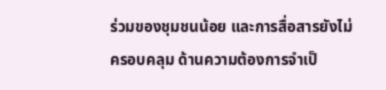ร่วมของชุมชนน้อย และการสื่อสารยังไม่ครอบคลุม ด้านความต้องการจำเป็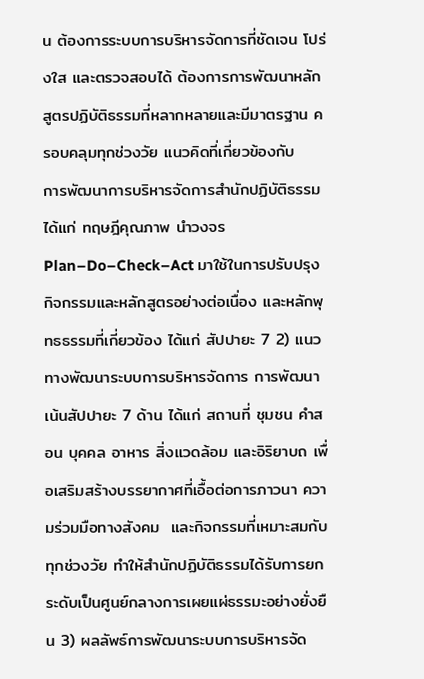น ต้องการระบบการบริหารจัดการที่ชัดเจน โปร่งใส และตรวจสอบได้ ต้องการการพัฒนาหลักสูตรปฏิบัติธรรมที่หลากหลายและมีมาตรฐาน ครอบคลุมทุกช่วงวัย แนวคิดที่เกี่ยวข้องกับ   การพัฒนาการบริหารจัดการสำนักปฏิบัติธรรมได้แก่ ทฤษฎีคุณภาพ นำวงจร Plan–Do–Check–Act มาใช้ในการปรับปรุงกิจกรรมและหลักสูตรอย่างต่อเนื่อง และหลักพุทธธรรมที่เกี่ยวข้อง ได้แก่ สัปปายะ 7 2) แนวทางพัฒนาระบบการบริหารจัดการ การพัฒนาเน้นสัปปายะ 7 ด้าน ได้แก่ สถานที่ ชุมชน คำสอน บุคคล อาหาร สิ่งแวดล้อม และอิริยาบถ เพื่อเสริมสร้างบรรยากาศที่เอื้อต่อการภาวนา ความร่วมมือทางสังคม  และกิจกรรมที่เหมาะสมกับทุกช่วงวัย ทำให้สำนักปฏิบัติธรรมได้รับการยกระดับเป็นศูนย์กลางการเผยแผ่ธรรมะอย่างยั่งยืน 3) ผลลัพธ์การพัฒนาระบบการบริหารจัด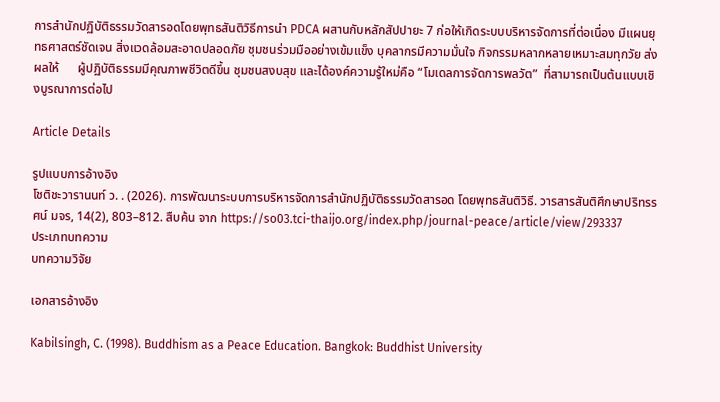การสำนักปฏิบัติธรรมวัดสารอดโดยพุทธสันติวิธีการนำ PDCA ผสานกับหลักสัปปายะ 7 ก่อให้เกิดระบบบริหารจัดการที่ต่อเนื่อง มีแผนยุทธศาสตร์ชัดเจน สิ่งแวดล้อมสะอาดปลอดภัย ชุมชนร่วมมืออย่างเข้มแข็ง บุคลากรมีความมั่นใจ กิจกรรมหลากหลายเหมาะสมทุกวัย ส่งผลให้      ผู้ปฏิบัติธรรมมีคุณภาพชีวิตดีขึ้น ชุมชนสงบสุข และได้องค์ความรู้ใหม่คือ “โมเดลการจัดการพลวัต”  ที่สามารถเป็นต้นแบบเชิงบูรณาการต่อไป

Article Details

รูปแบบการอ้างอิง
โชติชะวารานนท์ ว. . (2026). การพัฒนาระบบการบริหารจัดการสำนักปฏิบัติธรรมวัดสารอด โดยพุทธสันติวิธี. วารสารสันติศึกษาปริทรรศน์ มจร, 14(2), 803–812. สืบค้น จาก https://so03.tci-thaijo.org/index.php/journal-peace/article/view/293337
ประเภทบทความ
บทความวิจัย

เอกสารอ้างอิง

Kabilsingh, C. (1998). Buddhism as a Peace Education. Bangkok: Buddhist University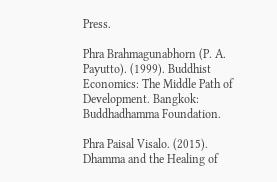Press.

Phra Brahmagunabhorn (P. A. Payutto). (1999). Buddhist Economics: The Middle Path of Development. Bangkok: Buddhadhamma Foundation.

Phra Paisal Visalo. (2015). Dhamma and the Healing of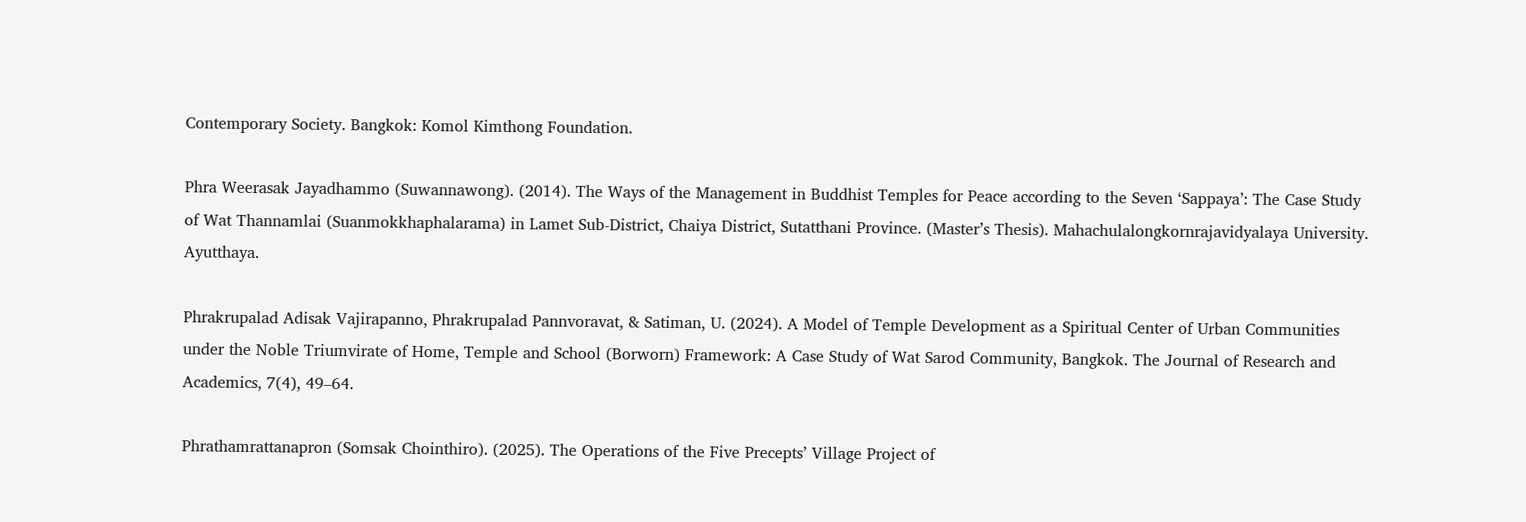Contemporary Society. Bangkok: Komol Kimthong Foundation.

Phra Weerasak Jayadhammo (Suwannawong). (2014). The Ways of the Management in Buddhist Temples for Peace according to the Seven ‘Sappaya’: The Case Study of Wat Thannamlai (Suanmokkhaphalarama) in Lamet Sub-District, Chaiya District, Sutatthani Province. (Master’s Thesis). Mahachulalongkornrajavidyalaya University. Ayutthaya.

Phrakrupalad Adisak Vajirapanno, Phrakrupalad Pannvoravat, & Satiman, U. (2024). A Model of Temple Development as a Spiritual Center of Urban Communities under the Noble Triumvirate of Home, Temple and School (Borworn) Framework: A Case Study of Wat Sarod Community, Bangkok. The Journal of Research and Academics, 7(4), 49–64.

Phrathamrattanapron (Somsak Chointhiro). (2025). The Operations of the Five Precepts’ Village Project of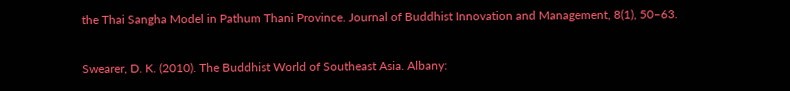the Thai Sangha Model in Pathum Thani Province. Journal of Buddhist Innovation and Management, 8(1), 50–63.

Swearer, D. K. (2010). The Buddhist World of Southeast Asia. Albany: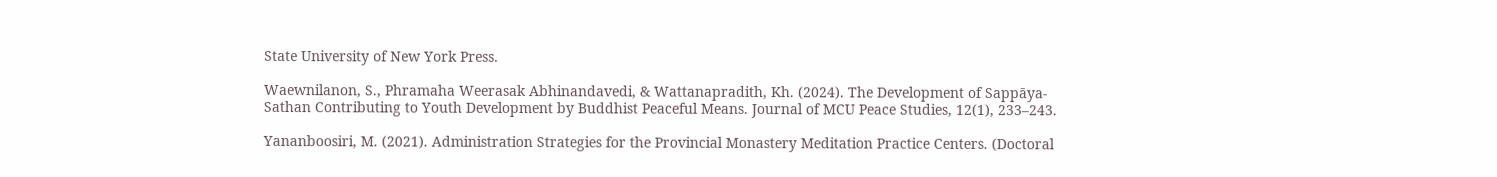State University of New York Press.

Waewnilanon, S., Phramaha Weerasak Abhinandavedi, & Wattanapradith, Kh. (2024). The Development of Sappāya-Sathan Contributing to Youth Development by Buddhist Peaceful Means. Journal of MCU Peace Studies, 12(1), 233–243.

Yananboosiri, M. (2021). Administration Strategies for the Provincial Monastery Meditation Practice Centers. (Doctoral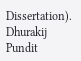Dissertation). Dhurakij Pundit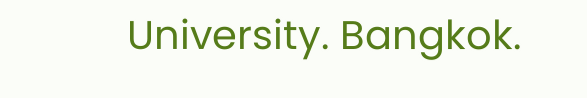University. Bangkok.